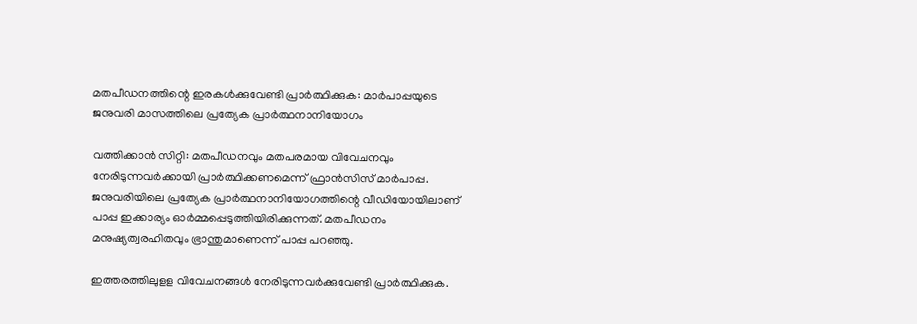മതപീഡനത്തിന്റെ ഇരകള്‍ക്കുവേണ്ടി പ്രാര്‍ത്ഥിക്കുക: മാര്‍പാപ്പയുടെ ജനുവരി മാസത്തിലെ പ്രത്യേക പ്രാര്‍ത്ഥനാനിയോഗം

വത്തിക്കാന്‍ സിറ്റി: മതപീഡനവും മതപരമായ വിവേചനവും നേരിടുന്നവര്‍ക്കായി പ്രാര്‍ത്ഥിക്കണമെന്ന് ഫ്രാന്‍സിസ് മാര്‍പാപ്പ. ജനുവരിയിലെ പ്രത്യേക പ്രാര്‍ത്ഥനാനിയോഗത്തിന്റെ വീഡിയോയിലാണ് പാപ്പ ഇക്കാര്യം ഓര്‍മ്മപ്പെടുത്തിയിരിക്കുന്നത്. മതപീഡനം മനുഷ്യത്വരഹിതവും ഭ്രാന്തുമാണെന്ന് പാപ്പ പറഞ്ഞു.

ഇത്തരത്തിലുളള വിവേചനങ്ങള്‍ നേരിടുന്നവര്‍ക്കുവേണ്ടി പ്രാര്‍ത്ഥിക്കുക.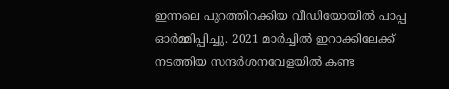ഇന്നലെ പുറത്തിറക്കിയ വീഡിയോയില്‍ പാപ്പ ഓര്‍മ്മിപ്പിച്ചു. 2021 മാര്‍ച്ചില്‍ ഇറാക്കിലേക്ക് നടത്തിയ സന്ദര്‍ശനവേളയില്‍ കണ്ട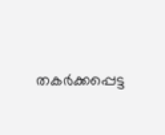തകര്‍ക്കപ്പെട്ട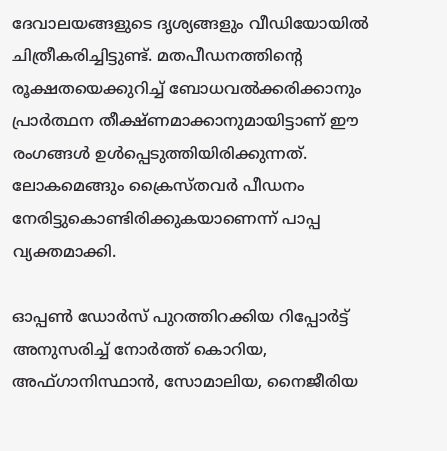ദേവാലയങ്ങളുടെ ദൃശ്യങ്ങളും വീഡിയോയില്‍ ചിത്രീകരിച്ചിട്ടുണ്ട്. മതപീഡനത്തിന്റെ രൂക്ഷതയെക്കുറിച്ച് ബോധവല്‍ക്കരിക്കാനും പ്രാര്‍ത്ഥന തീക്ഷ്ണമാക്കാനുമായിട്ടാണ് ഈ രംഗങ്ങള്‍ ഉള്‍പ്പെടുത്തിയിരിക്കുന്നത്. ലോകമെങ്ങും ക്രൈസ്തവര്‍ പീഡനം നേരിട്ടുകൊണ്ടിരിക്കുകയാണെന്ന് പാപ്പ വ്യക്തമാക്കി.

ഓപ്പണ്‍ ഡോര്‍സ് പുറത്തിറക്കിയ റിപ്പോര്‍ട്ട് അനുസരിച്ച് നോര്‍ത്ത് കൊറിയ, അഫ്ഗാനിസ്ഥാന്‍, സോമാലിയ, നൈജീരിയ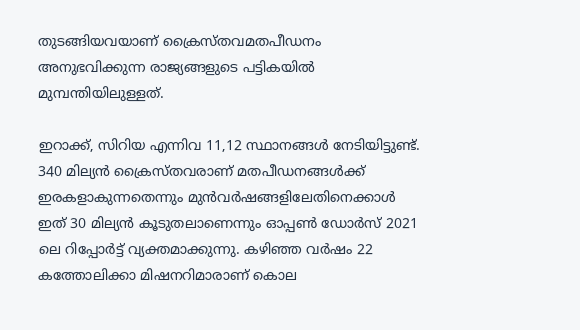തുടങ്ങിയവയാണ് ക്രൈസ്തവമതപീഡനം അനുഭവിക്കുന്ന രാജ്യങ്ങളുടെ പട്ടികയില്‍ മുമ്പന്തിയിലുള്ളത്.

ഇറാക്ക്, സിറിയ എന്നിവ 11,12 സ്ഥാനങ്ങള്‍ നേടിയിട്ടുണ്ട്. 340 മില്യന്‍ ക്രൈസ്തവരാണ് മതപീഡനങ്ങള്‍ക്ക് ഇരകളാകുന്നതെന്നും മുന്‍വര്‍ഷങ്ങളിലേതിനെക്കാള്‍ ഇത് 30 മില്യന്‍ കൂടുതലാണെന്നും ഓപ്പണ്‍ ഡോര്‍സ് 2021 ലെ റിപ്പോര്‍ട്ട് വ്യക്തമാക്കുന്നു. കഴിഞ്ഞ വര്‍ഷം 22 കത്തോലിക്കാ മിഷനറിമാരാണ് കൊല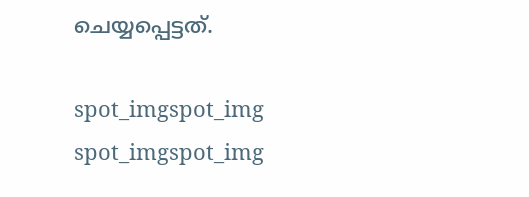ചെയ്യപ്പെട്ടത്.

spot_imgspot_img
spot_imgspot_img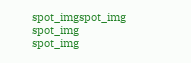spot_imgspot_img
spot_img
spot_img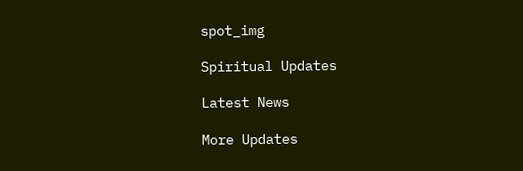spot_img

Spiritual Updates

Latest News

More Updates